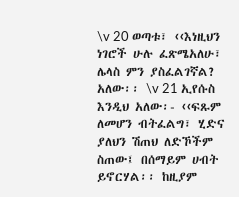\v 20 ወጣቱ፣ ‹‹እነዚህን ነገሮች ሁሉ ፈጽሜአለሁ፣ ሌላስ ምን ያስፈልገኛል? አለው፡፡ \v 21 ኢየሱስ እንዲህ አለው፡- ‹‹ፍጹም ለመሆን ብትፈልግ፣ ሂድና ያለህን ሽጠህ ለድኾችም ስጠው፤ በሰማይም ሀብት ይኖርሃል፡፡ ከዚያም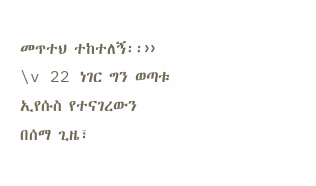መጥተህ ተከተለኝ፡፡›› \v 22 ነገር ግን ወጣቱ ኢየሱስ የተናገረውን በሰማ ጊዜ፣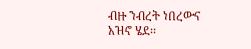ብዙ ንብረት ነበረውና አዝኖ ሄደ፡፡